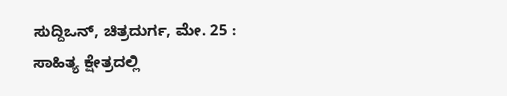ಸುದ್ದಿಒನ್, ಚಿತ್ರದುರ್ಗ, ಮೇ. 25 : ಸಾಹಿತ್ಯ ಕ್ಷೇತ್ರದಲ್ಲಿ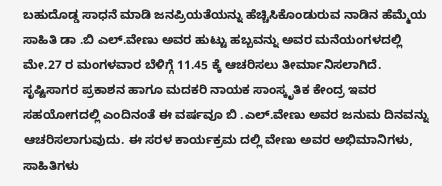ಬಹುದೊಡ್ಡ ಸಾಧನೆ ಮಾಡಿ ಜನಪ್ರಿಯತೆಯನ್ನು ಹೆಚ್ಚಿಸಿಕೊಂಡುರುವ ನಾಡಿನ ಹೆಮ್ಮೆಯ ಸಾಹಿತಿ ಡಾ .ಬಿ ಎಲ್.ವೇಣು ಅವರ ಹುಟ್ಟು ಹಬ್ಬವನ್ನು ಅವರ ಮನೆಯಂಗಳದಲ್ಲಿ ಮೇ.27 ರ ಮಂಗಳವಾರ ಬೆಳಿಗ್ಗೆ 11.45 ಕ್ಕೆ ಆಚರಿಸಲು ತೀರ್ಮಾನಿಸಲಾಗಿದೆ.
ಸೃಷ್ಟಿಸಾಗರ ಪ್ರಕಾಶನ ಹಾಗೂ ಮದಕರಿ ನಾಯಕ ಸಾಂಸ್ಕೃತಿಕ ಕೇಂದ್ರ ಇವರ ಸಹಯೋಗದಲ್ಲಿ ಎಂದಿನಂತೆ ಈ ವರ್ಷವೂ ಬಿ .ಎಲ್.ವೇಣು ಅವರ ಜನುಮ ದಿನವನ್ನು ಆಚರಿಸಲಾಗುವುದು. ಈ ಸರಳ ಕಾರ್ಯಕ್ರಮ ದಲ್ಲಿ ವೇಣು ಅವರ ಅಭಿಮಾನಿಗಳು, ಸಾಹಿತಿಗಳು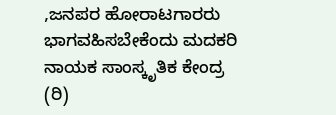,ಜನಪರ ಹೋರಾಟಗಾರರು ಭಾಗವಹಿಸಬೇಕೆಂದು ಮದಕರಿ ನಾಯಕ ಸಾಂಸ್ಕೃತಿಕ ಕೇಂದ್ರ (ರಿ)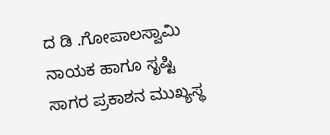ದ ಡಿ .ಗೋಪಾಲಸ್ವಾಮಿ ನಾಯಕ ಹಾಗೂ ಸೃಷ್ಟಿ ಸಾಗರ ಪ್ರಕಾಶನ ಮುಖ್ಯಸ್ಥ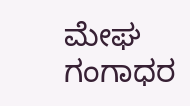ಮೇಘ ಗಂಗಾಧರ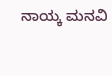ನಾಯ್ಕ ಮನವಿ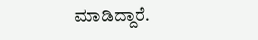ಮಾಡಿದ್ದಾರೆ.